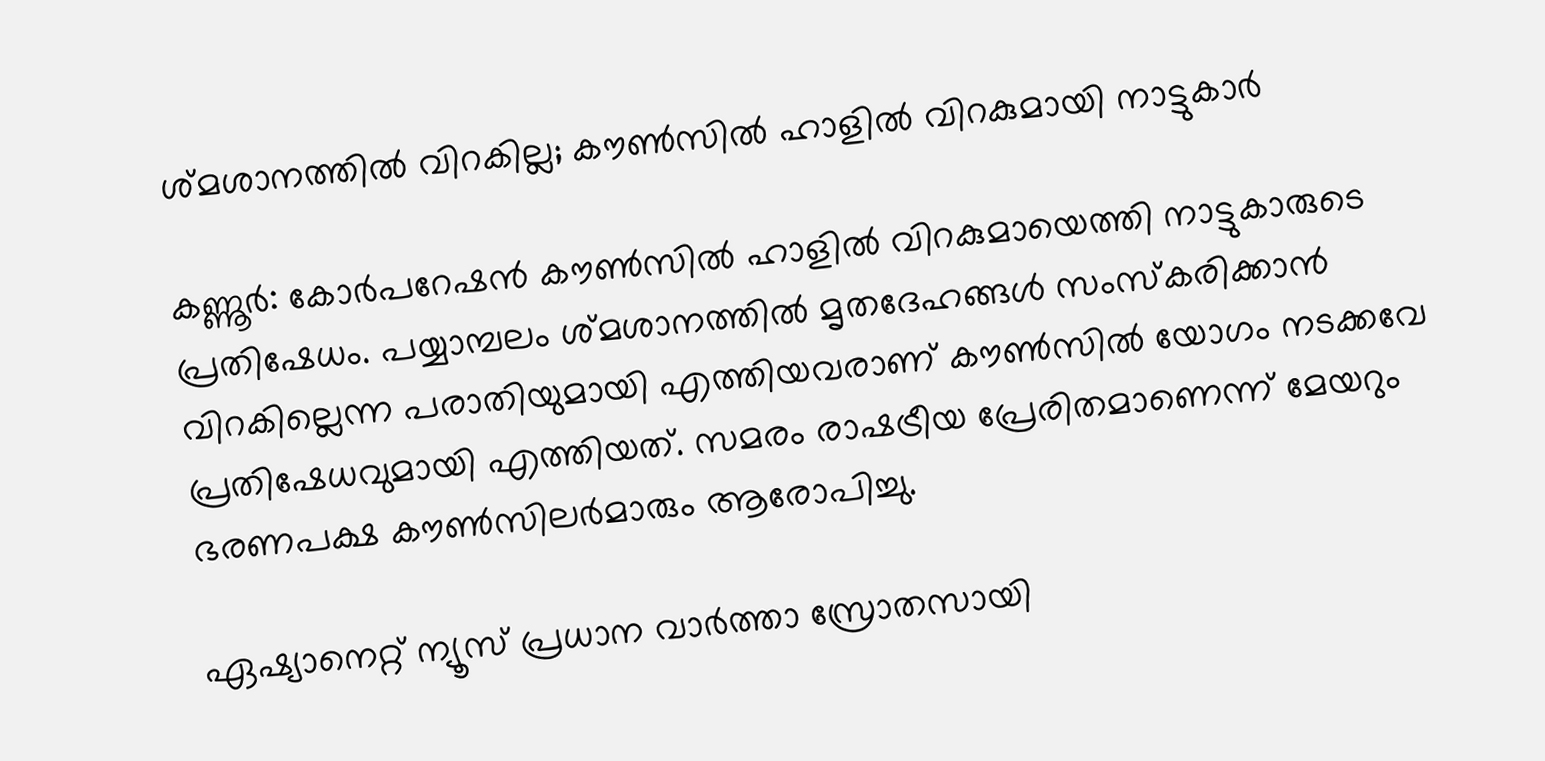ശ്മശാനത്തിൽ വിറകില്ല; കൗണ്‍സില്‍ ഹാളില്‍ വിറകുമായി നാട്ടുകാര്‍

കണ്ണൂർ: കോർപറേഷൻ കൗണ്‍സിൽ ഹാളിൽ വിറകുമായെത്തി നാട്ടുകാരുടെ പ്രതിഷേധം. പയ്യാമ്പലം ശ്മശാനത്തിൽ മൃതദേഹങ്ങൾ സംസ്കരിക്കാൻ വിറകില്ലെന്ന പരാതിയുമായി എത്തിയവരാണ് കൗണ്‍സിൽ യോഗം നടക്കവേ പ്രതിഷേധവുമായി എത്തിയത്. സമരം രാഷട്രീയ പ്രേരിതമാണെന്ന് മേയറും ഭരണപക്ഷ കൗണ്‍സിലർമാരും ആരോപിച്ചു.

ഏഷ്യാനെറ്റ് ന്യൂസ് പ്രധാന വാർത്താ സ്രോതസായി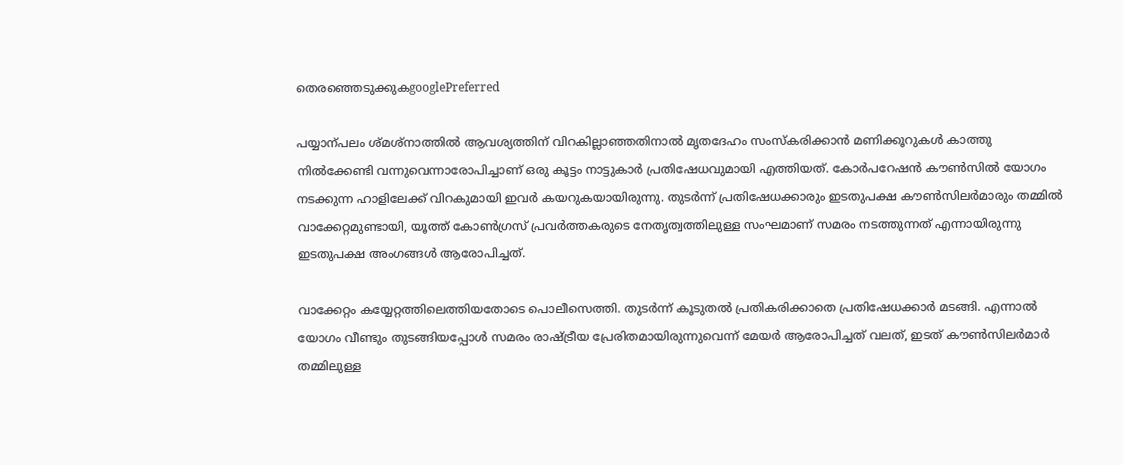തെരഞ്ഞെടുക്കുകgooglePreferred

പയ്യാന്പലം ശ്മശ്നാത്തിൽ ആവശ്യത്തിന് വിറകില്ലാഞ്ഞതിനാൽ മൃതദേഹം സംസ്കരിക്കാൻ മണിക്കൂറുകൾ കാത്തു നിൽക്കേണ്ടി വന്നുവെന്നാരോപിച്ചാണ് ഒരു കൂട്ടം നാട്ടുകാർ പ്രതിഷേധവുമായി എത്തിയത്. കോർപറേഷൻ കൗണ്‍സിൽ യോഗം നടക്കുന്ന ഹാളിലേക്ക് വിറകുമായി ഇവർ കയറുകയായിരുന്നു. തുടർന്ന് പ്രതിഷേധക്കാരും ഇടതുപക്ഷ കൗണ്‍സിലർമാരും തമ്മിൽ വാക്കേറ്റമുണ്ടായി, യൂത്ത് കോണ്‍ഗ്രസ് പ്രവർത്തകരുടെ നേതൃത്വത്തിലുള്ള സംഘമാണ് സമരം നടത്തുന്നത് എന്നായിരുന്നു ഇടതുപക്ഷ അംഗങ്ങൾ ആരോപിച്ചത്.

വാക്കേറ്റം കയ്യേറ്റത്തിലെത്തിയതോടെ പൊലീസെത്തി. തുടർന്ന് കൂടുതൽ പ്രതികരിക്കാതെ പ്രതിഷേധക്കാർ മടങ്ങി. എന്നാൽ യോഗം വീണ്ടും തുടങ്ങിയപ്പോൾ സമരം രാഷ്ട്രീയ പ്രേരിതമായിരുന്നുവെന്ന് മേയർ ആരോപിച്ചത് വലത്, ഇടത് കൗണ്‍സിലർമാർ തമ്മിലുള്ള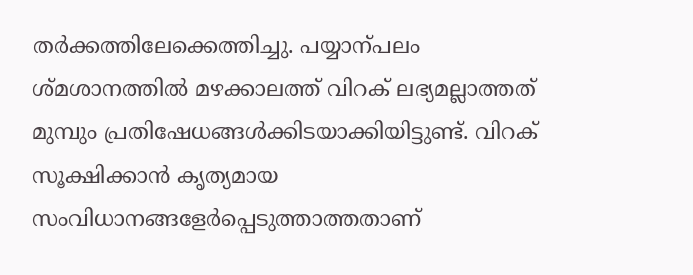തർക്കത്തിലേക്കെത്തിച്ചു. പയ്യാന്പലം ശ്മശാനത്തിൽ മഴക്കാലത്ത് വിറക് ലഭ്യമല്ലാത്തത് മുമ്പും പ്രതിഷേധങ്ങൾക്കിടയാക്കിയിട്ടുണ്ട്. വിറക് സൂക്ഷിക്കാൻ കൃത്യമായ സംവിധാനങ്ങളേർപ്പെടുത്താത്തതാണ്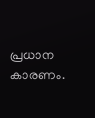പ്രധാന കാരണം.